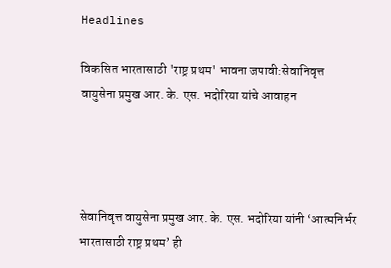Headlines

विकसित भारतासाठी 'राष्ट्र प्रथम' भावना जपावी:सेवानिवृत्त वायुसेना प्रमुख आर. के. एस. भदोरिया यांचे आवाहन




सेवानिवृत्त वायुसेना प्रमुख आर. के. एस. भदोरिया यांनी ‘आत्मनिर्भर भारतासाठी राष्ट्र प्रथम’ ही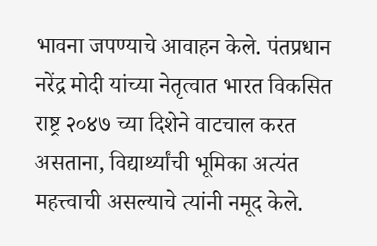भावना जपण्याचे आवाहन केले. पंतप्रधान नरेंद्र मोदी यांच्या नेतृत्वात भारत विकसित राष्ट्र २०४७ च्या दिशेने वाटचाल करत असताना, विद्यार्थ्यांची भूमिका अत्यंत महत्त्वाची असल्याचे त्यांनी नमूद केले.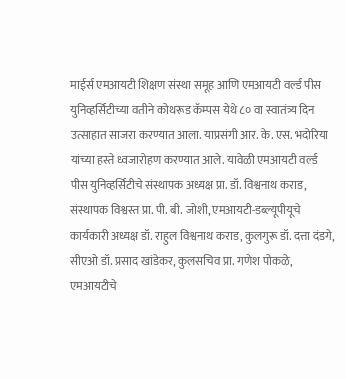माईर्स एमआयटी शिक्षण संस्था समूह आणि एमआयटी वर्ल्ड पीस युनिव्हर्सिटीच्या वतीने कोथरूड कॅम्पस येथे ८० वा स्वातंत्र्य दिन उत्साहात साजरा करण्यात आला. याप्रसंगी आर. के. एस. भदोरिया यांच्या हस्ते ध्वजारोहण करण्यात आले. यावेळी एमआयटी वर्ल्ड पीस युनिव्हर्सिटीचे संस्थापक अध्यक्ष प्रा. डॉ. विश्वनाथ कराड, संस्थापक विश्वस्त प्रा. पी. बी. जोशी, एमआयटी-डब्ल्यूपीयूचे कार्यकारी अध्यक्ष डॉ. राहुल विश्वनाथ कराड, कुलगुरू डॉ. दत्ता दंडगे, सीएओ डॉ. प्रसाद खांडेकर, कुलसचिव प्रा. गणेश पोकळे, एमआयटीचे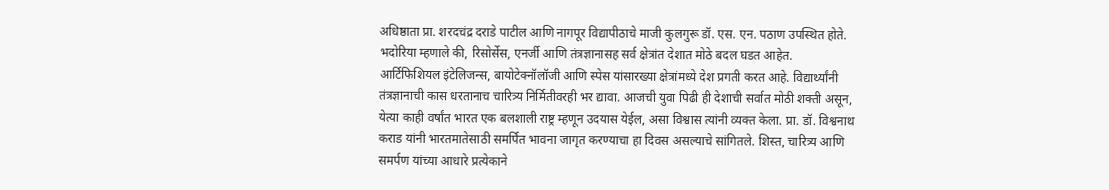अधिष्ठाता प्रा. शरदचंद्र दराडे पाटील आणि नागपूर विद्यापीठाचे माजी कुलगुरू डॉ. एस. एन. पठाण उपस्थित होते. भदोरिया म्हणाले की, रिसोर्सेस, एनर्जी आणि तंत्रज्ञानासह सर्व क्षेत्रांत देशात मोठे बदल घडत आहेत. आर्टिफिशियल इंटेलिजन्स, बायोटेक्नॉलॉजी आणि स्पेस यांसारख्या क्षेत्रांमध्ये देश प्रगती करत आहे. विद्यार्थ्यांनी तंत्रज्ञानाची कास धरतानाच चारित्र्य निर्मितीवरही भर द्यावा. आजची युवा पिढी ही देशाची सर्वात मोठी शक्ती असून, येत्या काही वर्षांत भारत एक बलशाली राष्ट्र म्हणून उदयास येईल, असा विश्वास त्यांनी व्यक्त केला. प्रा. डॉ. विश्वनाथ कराड यांनी भारतमातेसाठी समर्पित भावना जागृत करण्याचा हा दिवस असल्याचे सांगितले. शिस्त, चारित्र्य आणि समर्पण यांच्या आधारे प्रत्येकाने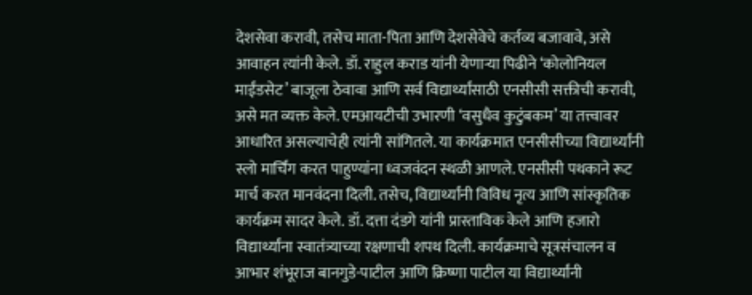देशसेवा करावी, तसेच माता-पिता आणि देशसेवेचे कर्तव्य बजावावे, असे आवाहन त्यांनी केले. डॉ. राहुल कराड यांनी येणाऱ्या पिढीने ‘कोलोनियल माईंडसेट’ बाजूला ठेवावा आणि सर्व विद्यार्थ्यांसाठी एनसीसी सक्तीची करावी, असे मत व्यक्त केले. एमआयटीची उभारणी ‘वसुधैव कुटुंबकम’ या तत्त्वावर आधारित असल्याचेही त्यांनी सांगितले. या कार्यक्रमात एनसीसीच्या विद्यार्थ्यांनी स्लो मार्चिंग करत पाहुण्यांना ध्वजवंदन स्थळी आणले. एनसीसी पथकाने रूट मार्च करत मानवंदना दिली. तसेच, विद्यार्थ्यांनी विविध नृत्य आणि सांस्कृतिक कार्यक्रम सादर केले. डॉ. दत्ता दंडगे यांनी प्रास्ताविक केले आणि हजारो विद्यार्थ्यांना स्वातंत्र्याच्या रक्षणाची शपथ दिली. कार्यक्रमाचे सूत्रसंचालन व आभार शंभूराज बानगुडे-पाटील आणि क्रिष्णा पाटील या विद्यार्थ्यांनी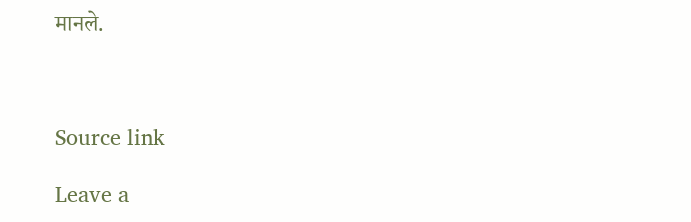मानले.



Source link

Leave a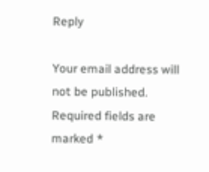Reply

Your email address will not be published. Required fields are marked *